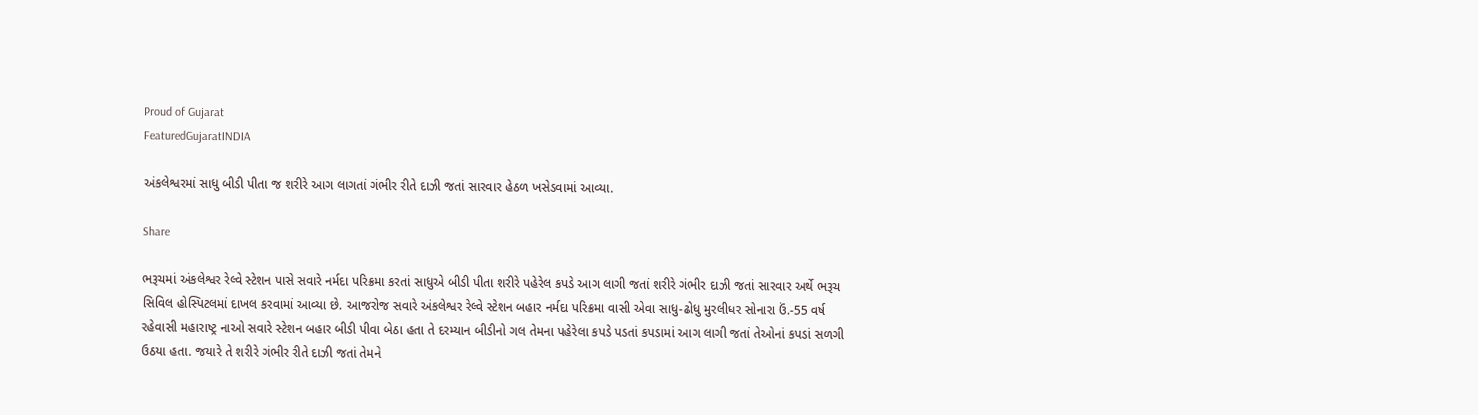Proud of Gujarat
FeaturedGujaratINDIA

અંકલેશ્વરમાં સાધુ બીડી પીતા જ શરીરે આગ લાગતાં ગંભીર રીતે દાઝી જતાં સારવાર હેઠળ ખસેડવામાં આવ્યા.

Share

ભરૂચમાં અંકલેશ્વર રેલ્વે સ્ટેશન પાસે સવારે નર્મદા પરિક્રમા કરતાં સાધુએ બીડી પીતા શરીરે પહેરેલ કપડે આગ લાગી જતાં શરીરે ગંભીર દાઝી જતાં સારવાર અર્થે ભરૂચ સિવિલ હોસ્પિટલમાં દાખલ કરવામાં આવ્યા છે. આજરોજ સવારે અંકલેશ્વર રેલ્વે સ્ટેશન બહાર નર્મદા પરિક્રમા વાસી એવા સાધુ-ઢોધુ મુરલીધર સોનારા ઉં.-55 વર્ષ રહેવાસી મહારાષ્ટ્ર નાઓ સવારે સ્ટેશન બહાર બીડી પીવા બેઠા હતા તે દરમ્યાન બીડીનો ગલ તેમના પહેરેલા કપડે પડતાં કપડામાં આગ લાગી જતાં તેઓનાં કપડાં સળગી ઉઠયા હતા. જયારે તે શરીરે ગંભીર રીતે દાઝી જતાં તેમને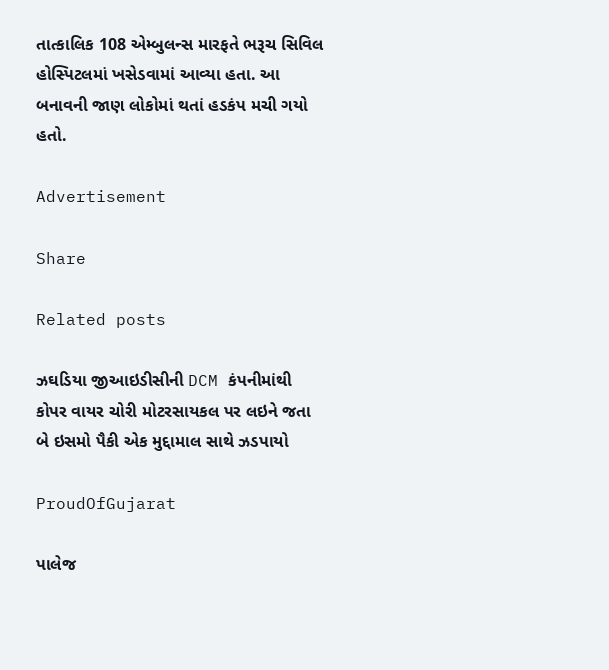તાત્કાલિક 108 એમ્બુલન્સ મારફતે ભરૂચ સિવિલ હોસ્પિટલમાં ખસેડવામાં આવ્યા હતા. આ બનાવની જાણ લોકોમાં થતાં હડકંપ મચી ગયો હતો.

Advertisement

Share

Related posts

ઝઘડિયા જીઆઇડીસીની DCM કંપનીમાંથી કોપર વાયર ચોરી મોટરસાયકલ પર લઇને જતા બે ઇસમો પૈકી એક મુદ્દામાલ સાથે ઝડપાયો

ProudOfGujarat

પાલેજ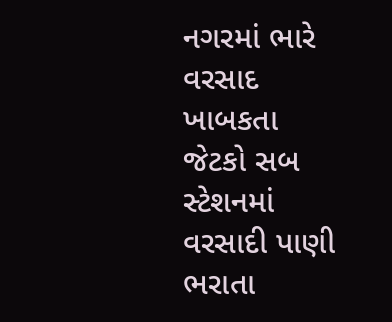નગરમાં ભારે વરસાદ ખાબકતા જેટકો સબ સ્ટેશનમાં વરસાદી પાણી ભરાતા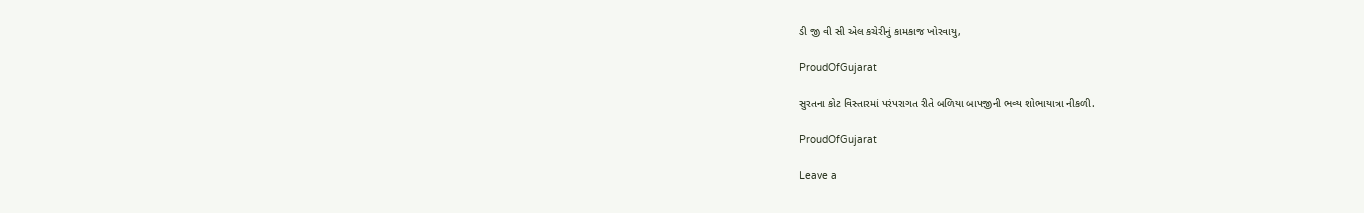ડી જી વી સી એલ કચેરીનું કામકાજ ખોરવાયુ,

ProudOfGujarat

સુરતના કોટ વિસ્તારમાં પરંપરાગત રીતે બળિયા બાપજીની ભવ્ય શોભાયાત્રા નીકળી.

ProudOfGujarat

Leave a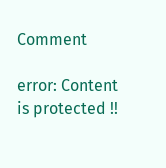Comment

error: Content is protected !!